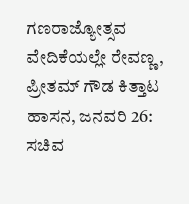ಗಣರಾಜ್ಯೋತ್ಸವ ವೇದಿಕೆಯಲ್ಲೇ ರೇವಣ್ಣ, ಪ್ರೀತಮ್ ಗೌಡ ಕಿತ್ತಾಟ
ಹಾಸನ, ಜನವರಿ 26: ಸಚಿವ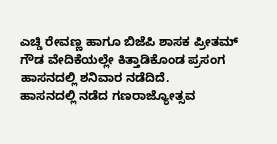ಎಚ್ಡಿ ರೇವಣ್ಣ ಹಾಗೂ ಬಿಜೆಪಿ ಶಾಸಕ ಪ್ರೀತಮ್ ಗೌಡ ವೇದಿಕೆಯಲ್ಲೇ ಕಿತ್ತಾಡಿಕೊಂಡ ಪ್ರಸಂಗ ಹಾಸನದಲ್ಲಿ ಶನಿವಾರ ನಡೆದಿದೆ.
ಹಾಸನದಲ್ಲಿ ನಡೆದ ಗಣರಾಜ್ಯೋತ್ಸವ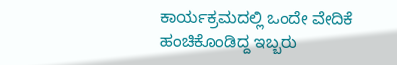ಕಾರ್ಯಕ್ರಮದಲ್ಲಿ ಒಂದೇ ವೇದಿಕೆ ಹಂಚಿಕೊಂಡಿದ್ದ ಇಬ್ಬರು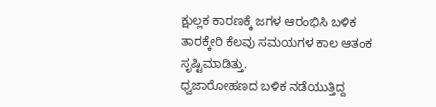ಕ್ಷುಲ್ಲಕ ಕಾರಣಕ್ಕೆ ಜಗಳ ಆರಂಭಿಸಿ ಬಳಿಕ ತಾರಕ್ಕೇರಿ ಕೆಲವು ಸಮಯಗಳ ಕಾಲ ಆತಂಕ ಸೃಷ್ಟಿಮಾಡಿತ್ತು.
ಧ್ವಜಾರೋಹಣದ ಬಳಿಕ ನಡೆಯುತ್ತಿದ್ದ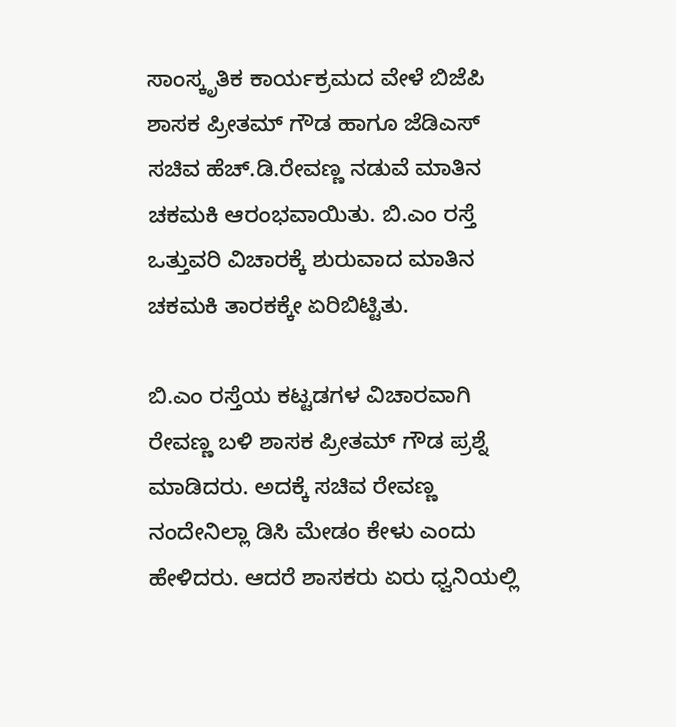ಸಾಂಸ್ಕೃತಿಕ ಕಾರ್ಯಕ್ರಮದ ವೇಳೆ ಬಿಜೆಪಿ ಶಾಸಕ ಪ್ರೀತಮ್ ಗೌಡ ಹಾಗೂ ಜೆಡಿಎಸ್ ಸಚಿವ ಹೆಚ್.ಡಿ.ರೇವಣ್ಣ ನಡುವೆ ಮಾತಿನ ಚಕಮಕಿ ಆರಂಭವಾಯಿತು. ಬಿ.ಎಂ ರಸ್ತೆ ಒತ್ತುವರಿ ವಿಚಾರಕ್ಕೆ ಶುರುವಾದ ಮಾತಿನ ಚಕಮಕಿ ತಾರಕಕ್ಕೇ ಏರಿಬಿಟ್ಟಿತು.

ಬಿ.ಎಂ ರಸ್ತೆಯ ಕಟ್ಟಡಗಳ ವಿಚಾರವಾಗಿ ರೇವಣ್ಣ ಬಳಿ ಶಾಸಕ ಪ್ರೀತಮ್ ಗೌಡ ಪ್ರಶ್ನೆ ಮಾಡಿದರು. ಅದಕ್ಕೆ ಸಚಿವ ರೇವಣ್ಣ ನಂದೇನಿಲ್ಲಾ ಡಿಸಿ ಮೇಡಂ ಕೇಳು ಎಂದು ಹೇಳಿದರು. ಆದರೆ ಶಾಸಕರು ಏರು ಧ್ವನಿಯಲ್ಲಿ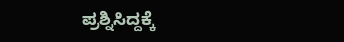ಪ್ರಶ್ನಿಸಿದ್ದಕ್ಕೆ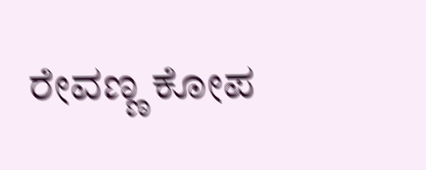ರೇವಣ್ಣ ಕೋಪ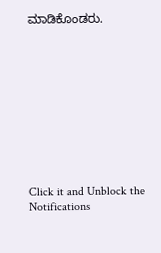ಮಾಡಿಕೊಂಡರು.











Click it and Unblock the Notifications